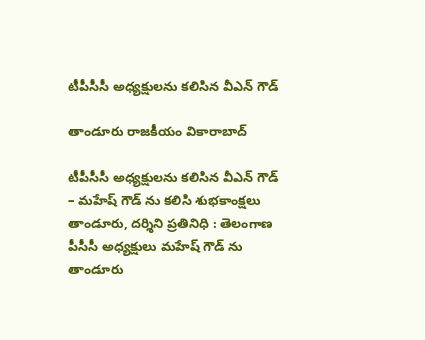టీపీసీసీ అధ్యక్షులను కలిసిన వీఎన్ గౌడ్

తాండూరు రాజకీయం వికారాబాద్

టీపీసీసీ అధ్యక్షులను కలిసిన వీఎన్ గౌడ్
– మహేష్ గౌడ్ ను కలిసి శుభకాంక్షలు
తాండూరు, దర్శిని ప్రతినిధి : తెలంగాణ పీసీసీ అధ్యక్షులు మహేష్ గౌడ్ ను తాండూరు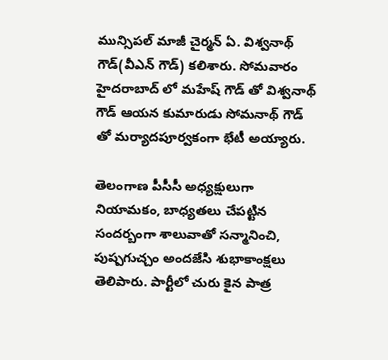మున్సిపల్ మాజీ చైర్మన్ ఏ. విశ్వనాథ్ గౌడ్(వీఎన్ గౌడ్) కలిశారు. సోమవారం హైదరాబాద్ లో మహేష్ గౌడ్ తో విశ్వనాథ్ గౌడ్ ఆయన కుమారుడు సోమనాథ్ గౌడ్ తో మర్యాదపూర్వకంగా భేటీ అయ్యారు.

తెలంగాణ పీసీసీ అధ్యక్షులుగా నియామకం, బాధ్యతలు చేపట్టిన సందర్బంగా శాలువాతో సన్మానించి, పుష్పగుచ్చం అందజేసి శుభాకాంక్షలు తెలిపారు. పార్టీలో చురు కైన పాత్ర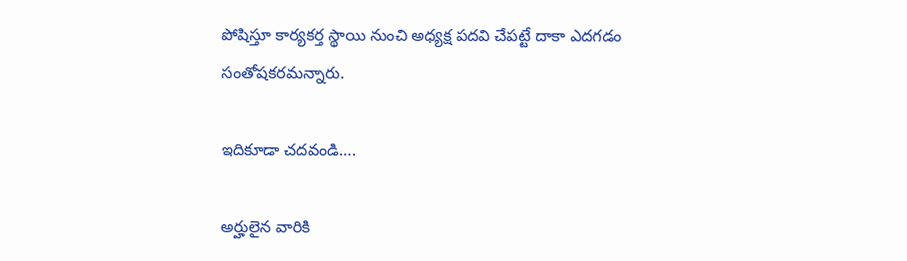పోషిస్తూ కార్యకర్త స్థాయి నుంచి అధ్యక్ష పదవి చేపట్టే దాకా ఎదగడం సంతోషకరమన్నారు.

ఇదికూడా చదవండి….

అర్హులైన వారికి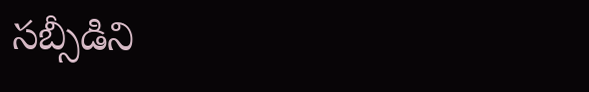సబ్సీడిని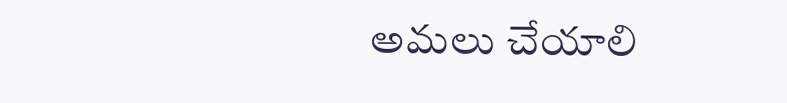అమలు చేయాలి